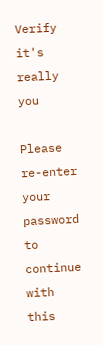Verify it's really you

Please re-enter your password to continue with this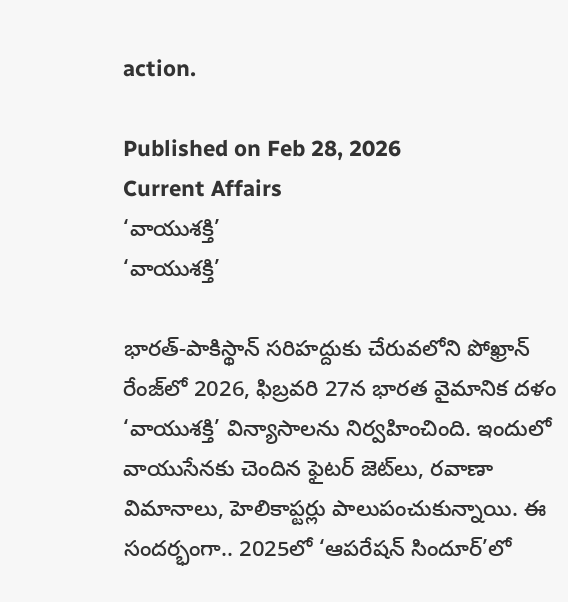action.

Published on Feb 28, 2026
Current Affairs
‘వాయుశక్తి’
‘వాయుశక్తి’

భారత్‌-పాకిస్థాన్‌ సరిహద్దుకు చేరువలోని పోఖ్రాన్‌ రేంజ్‌లో 2026, ఫిబ్రవరి 27న భారత వైమానిక దళం ‘వాయుశక్తి’ విన్యాసాలను నిర్వహించింది. ఇందులో వాయుసేనకు చెందిన ఫైటర్‌ జెట్‌లు, రవాణా విమానాలు, హెలికాప్టర్లు పాలుపంచుకున్నాయి. ఈ సందర్భంగా.. 2025లో ‘ఆపరేషన్‌ సిందూర్‌’లో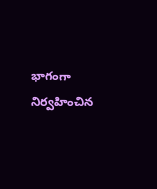భాగంగా నిర్వహించిన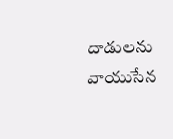దాడులను వాయుసేన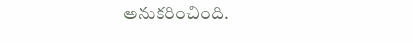అనుకరించింది.